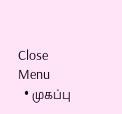Close Menu
  • முகப்பு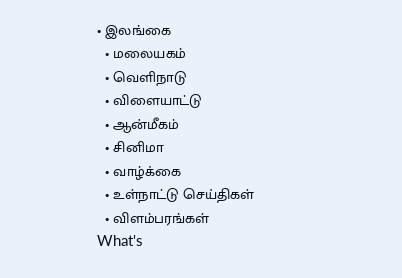• இலங்கை
  • மலையகம்
  • வெளிநாடு
  • விளையாட்டு
  • ஆன்மீகம்
  • சினிமா
  • வாழ்க்கை
  • உள்நாட்டு செய்திகள்
  • விளம்பரங்கள்
What's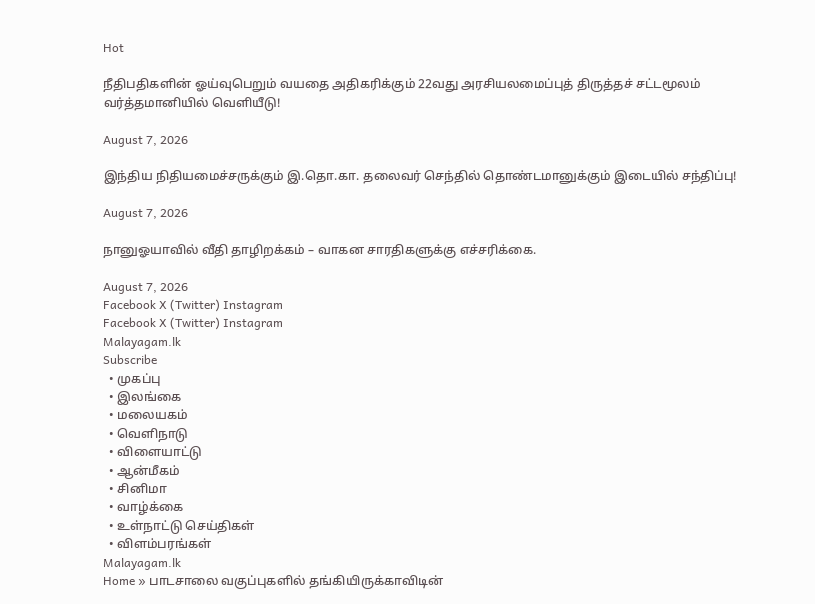Hot

நீதிபதிகளின் ஓய்வுபெறும் வயதை அதிகரிக்கும் 22வது அரசியலமைப்புத் திருத்தச் சட்டமூலம் வர்த்தமானியில் வெளியீடு!

August 7, 2026

இந்திய நிதியமைச்சருக்கும் இ.தொ.கா. தலைவர் செந்தில் தொண்டமானுக்கும் இடையில் சந்திப்பு!

August 7, 2026

நானுஓயாவில் வீதி தாழிறக்கம் – வாகன சாரதிகளுக்கு எச்சரிக்கை.

August 7, 2026
Facebook X (Twitter) Instagram
Facebook X (Twitter) Instagram
Malayagam.lk
Subscribe
  • முகப்பு
  • இலங்கை
  • மலையகம்
  • வெளிநாடு
  • விளையாட்டு
  • ஆன்மீகம்
  • சினிமா
  • வாழ்க்கை
  • உள்நாட்டு செய்திகள்
  • விளம்பரங்கள்
Malayagam.lk
Home » பாடசாலை வகுப்புகளில் தங்கியிருக்காவிடின்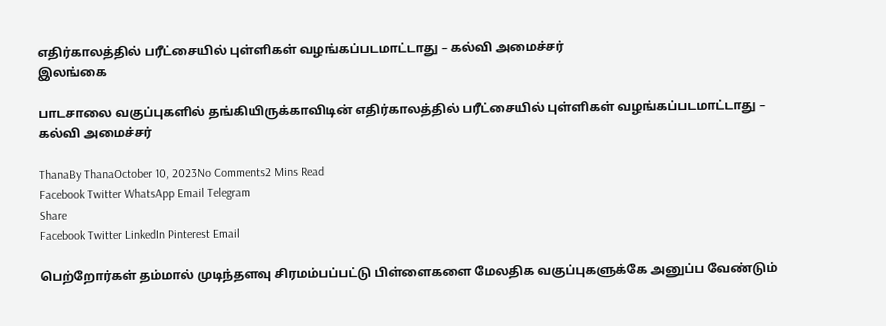எதிர்காலத்தில் பரீட்சையில் புள்ளிகள் வழங்கப்படமாட்டாது – கல்வி அமைச்சர்
இலங்கை

பாடசாலை வகுப்புகளில் தங்கியிருக்காவிடின் எதிர்காலத்தில் பரீட்சையில் புள்ளிகள் வழங்கப்படமாட்டாது – கல்வி அமைச்சர்

ThanaBy ThanaOctober 10, 2023No Comments2 Mins Read
Facebook Twitter WhatsApp Email Telegram
Share
Facebook Twitter LinkedIn Pinterest Email

பெற்றோர்கள் தம்மால் முடிந்தளவு சிரமம்பப்பட்டு பிள்ளைகளை மேலதிக வகுப்புகளுக்கே அனுப்ப வேண்டும்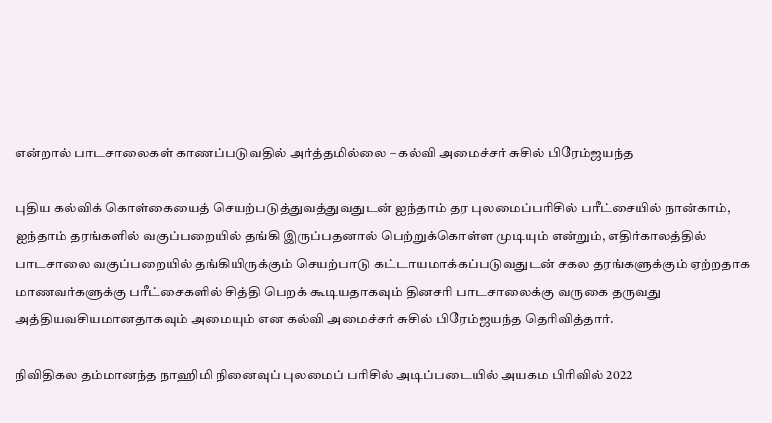என்றால் பாடசாலைகள் காணப்படுவதில் அர்த்தமில்லை – கல்வி அமைச்சர் சுசில் பிரேம்ஜயந்த

புதிய கல்விக் கொள்கையைத் செயற்படுத்துவத்துவதுடன் ஐந்தாம் தர புலமைப்பரிசில் பரீட்சையில் நான்காம், ஐந்தாம் தரங்களில் வகுப்பறையில் தங்கி இருப்பதனால் பெற்றுக்கொள்ள முடியும் என்றும், எதிர்காலத்தில் பாடசாலை வகுப்பறையில் தங்கியிருக்கும் செயற்பாடு கட்டாயமாக்கப்படுவதுடன் சகல தரங்களுக்கும் ஏற்றதாக மாணவர்களுக்கு பரீட்சைகளில் சித்தி பெறக் கூடியதாகவும் தினசரி பாடசாலைக்கு வருகை தருவது அத்தியவசியமானதாகவும் அமையும் என கல்வி அமைச்சர் சுசில் பிரேம்ஜயந்த தெரிவித்தார்.

நிவிதிகல தம்மானந்த நாஹிமி நினைவுப் புலமைப் பரிசில் அடிப்படையில் அயகம பிரிவில் 2022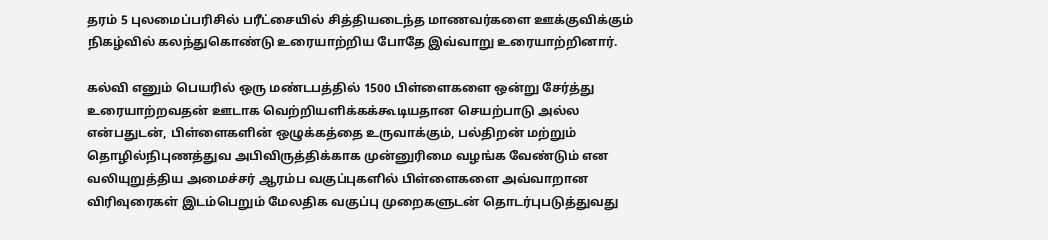தரம் 5 புலமைப்பரிசில் பரீட்சையில் சித்தியடைந்த மாணவர்களை ஊக்குவிக்கும் நிகழ்வில் கலந்துகொண்டு உரையாற்றிய போதே இவ்வாறு உரையாற்றினார்.

கல்வி எனும் பெயரில் ஒரு மண்டபத்தில் 1500 பிள்ளைகளை ஒன்று சேர்த்து உரையாற்றவதன் ஊடாக வெற்றியளிக்கக்கூடியதான செயற்பாடு அல்ல என்பதுடன், பிள்ளைகளின் ஒழுக்கத்தை உருவாக்கும், பல்திறன் மற்றும் தொழில்நிபுணத்துவ அபிவிருத்திக்காக முன்னுரிமை வழங்க வேண்டும் என வலியுறுத்திய அமைச்சர் ஆரம்ப வகுப்புகளில் பிள்ளைகளை அவ்வாறான விரிவுரைகள் இடம்பெறும் மேலதிக வகுப்பு முறைகளுடன் தொடர்புபடுத்துவது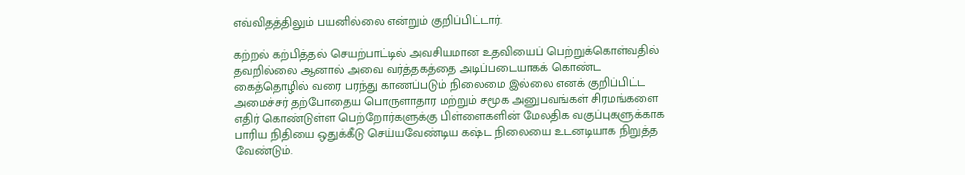எவ்விதத்திலும் பயனில்லை என்றும் குறிப்பிட்டார்.

கற்றல் கற்பித்தல் செயற்பாட்டில் அவசியமான உதவியைப் பெற்றுக்கொள்வதில் தவறில்லை ஆனால் அவை வர்த்தகத்தை அடிப்படையாகக் கொண்ட கைத்தொழில் வரை பரந்து காணப்படும் நிலைமை இல்லை எனக் குறிப்பிட்ட அமைச்சர் தற்போதைய பொருளாதார மற்றும் சமூக அனுபவங்கள் சிரமங்களை எதிர் கொண்டுள்ள பெற்றோர்களுக்கு பிள்ளைகளின் மேலதிக வகுப்புகளுக்காக பாரிய நிதியை ஒதுக்கீடு செய்யவேண்டிய கஷ்ட நிலையை உடனடியாக நிறுத்த வேண்டும்.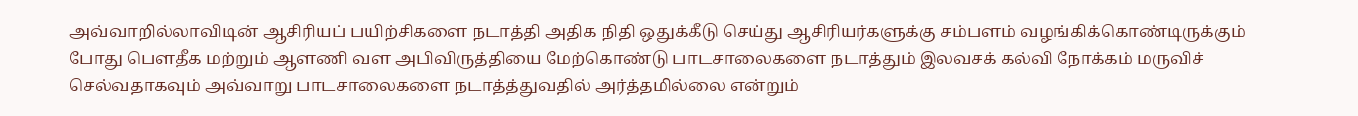அவ்வாறில்லாவிடின் ஆசிரியப் பயிற்சிகளை நடாத்தி அதிக நிதி ஒதுக்கீடு செய்து ஆசிரியர்களுக்கு சம்பளம் வழங்கிக்கொண்டிருக்கும் போது பௌதீக மற்றும் ஆளணி வள அபிவிருத்தியை மேற்கொண்டு பாடசாலைகளை நடாத்தும் இலவசக் கல்வி நோக்கம் மருவிச் செல்வதாகவும் அவ்வாறு பாடசாலைகளை நடாத்த்துவதில் அர்த்தமில்லை என்றும்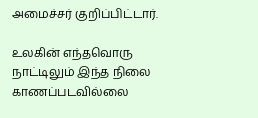அமைச்சர் குறிப்பிட்டார்.

உலகின் எந்தவொரு நாட்டிலும் இந்த நிலை காணப்படவில்லை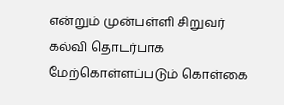என்றும் முன்பள்ளி சிறுவர் கல்வி தொடர்பாக மேற்கொள்ளப்படும் கொள்கை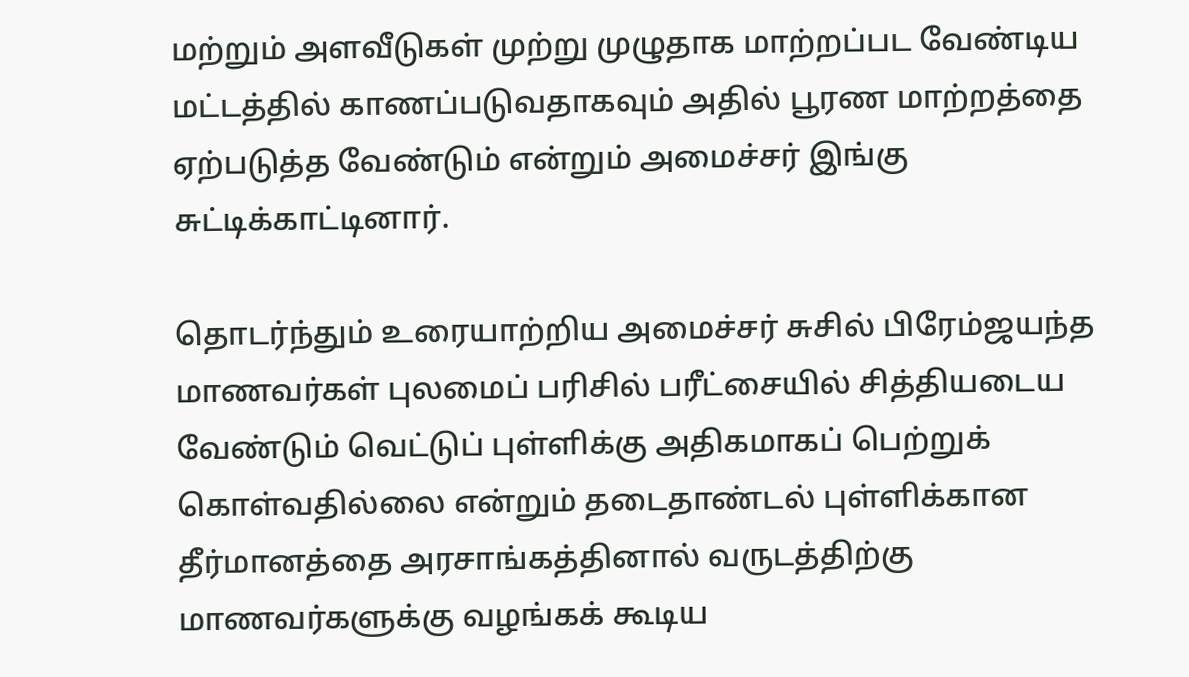மற்றும் அளவீடுகள் முற்று முழுதாக மாற்றப்பட வேண்டிய மட்டத்தில் காணப்படுவதாகவும் அதில் பூரண மாற்றத்தை ஏற்படுத்த வேண்டும் என்றும் அமைச்சர் இங்கு சுட்டிக்காட்டினார்.

தொடர்ந்தும் உரையாற்றிய அமைச்சர் சுசில் பிரேம்ஜயந்த மாணவர்கள் புலமைப் பரிசில் பரீட்சையில் சித்தியடைய வேண்டும் வெட்டுப் புள்ளிக்கு அதிகமாகப் பெற்றுக் கொள்வதில்லை என்றும் தடைதாண்டல் புள்ளிக்கான தீர்மானத்தை அரசாங்கத்தினால் வருடத்திற்கு மாணவர்களுக்கு வழங்கக் கூடிய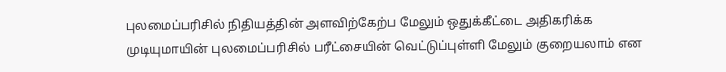புலமைப்பரிசில் நிதியத்தின் அளவிற்கேற்ப மேலும் ஒதுக்கீட்டை அதிகரிக்க முடியுமாயின் புலமைப்பரிசில் பரீட்சையின் வெட்டுப்புள்ளி மேலும் குறையலாம் என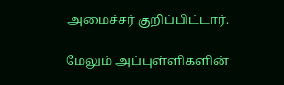அமைச்சர் குறிப்பிட்டார்.

மேலும் அப்புள்ளிகளின்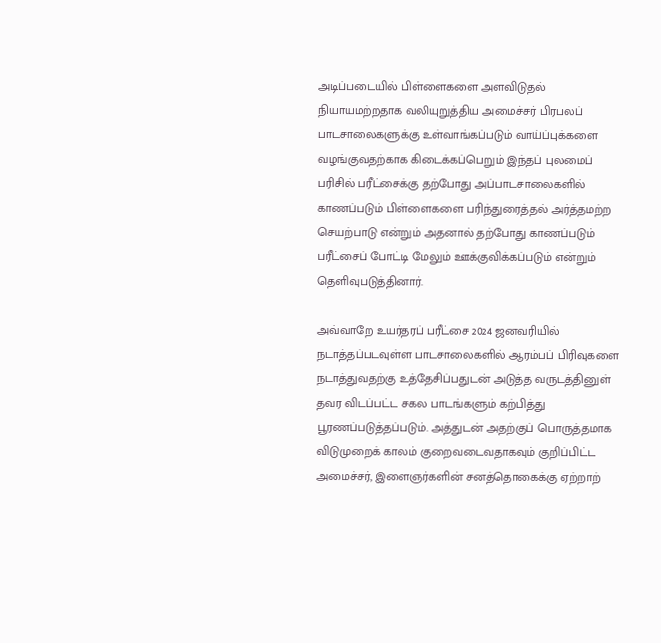அடிப்படையில் பிள்ளைகளை அளவிடுதல் நியாயமற்றதாக வலியுறுத்திய அமைச்சர் பிரபலப் பாடசாலைகளுக்கு உள்வாங்கப்படும் வாய்ப்புக்களை வழங்குவதற்காக கிடைக்கப்பெறும் இந்தப் புலமைப் பரிசில் பரீட்சைக்கு தற்போது அப்பாடசாலைகளில் காணப்படும் பிள்ளைகளை பரிந்துரைத்தல் அர்த்தமற்ற செயற்பாடு என்றும் அதனால் தற்போது காணப்படும் பரீட்சைப் போட்டி மேலும் ஊக்குவிக்கப்படும் என்றும் தெளிவுபடுத்தினார்.

அவ்வாறே உயர்தரப் பரீட்சை 2024 ஜனவரியில் நடாத்தப்படவுள்ள பாடசாலைகளில் ஆரம்பப் பிரிவுகளை நடாத்துவதற்கு உத்தேசிப்பதுடன் அடுத்த வருடத்தினுள் தவர விடப்பட்ட சகல பாடங்களும் கற்பித்து பூரணப்படுத்தப்படும். அத்துடன் அதற்குப் பொருத்தமாக விடுமுறைக் காலம் குறைவடைவதாகவும் குறிப்பிட்ட அமைச்சர், இளைஞர்களின் சனத்தொகைக்கு ஏற்றாற்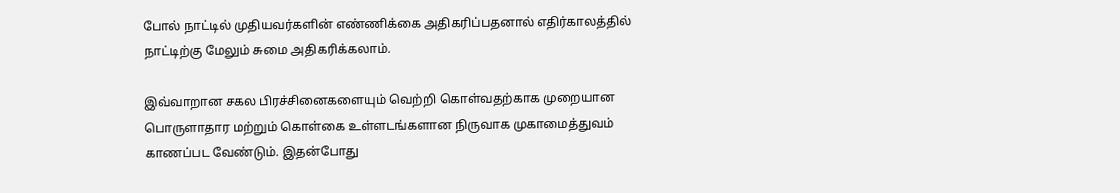போல் நாட்டில் முதியவர்களின் எண்ணிக்கை அதிகரிப்பதனால் எதிர்காலத்தில் நாட்டிற்கு மேலும் சுமை அதிகரிக்கலாம்.

இவ்வாறான சகல பிரச்சினைகளையும் வெற்றி கொள்வதற்காக முறையான பொருளாதார மற்றும் கொள்கை உள்ளடங்களான நிருவாக முகாமைத்துவம் காணப்பட வேண்டும். இதன்போது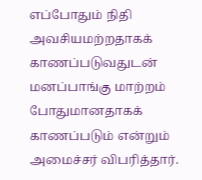எப்போதும் நிதி அவசியமற்றதாகக் காணப்படுவதுடன் மனப்பாங்கு மாற்றம் போதுமானதாகக் காணப்படும் என்றும் அமைச்சர் விபரித்தார்.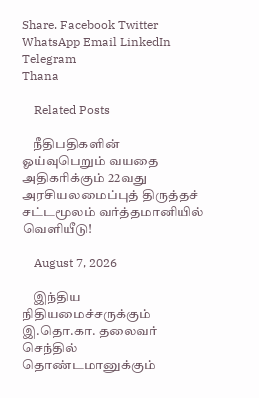Share. Facebook Twitter WhatsApp Email LinkedIn Telegram
Thana

    Related Posts

    நீதிபதிகளின் ஓய்வுபெறும் வயதை அதிகரிக்கும் 22வது அரசியலமைப்புத் திருத்தச் சட்டமூலம் வர்த்தமானியில் வெளியீடு!

    August 7, 2026

    இந்திய நிதியமைச்சருக்கும் இ.தொ.கா. தலைவர் செந்தில் தொண்டமானுக்கும்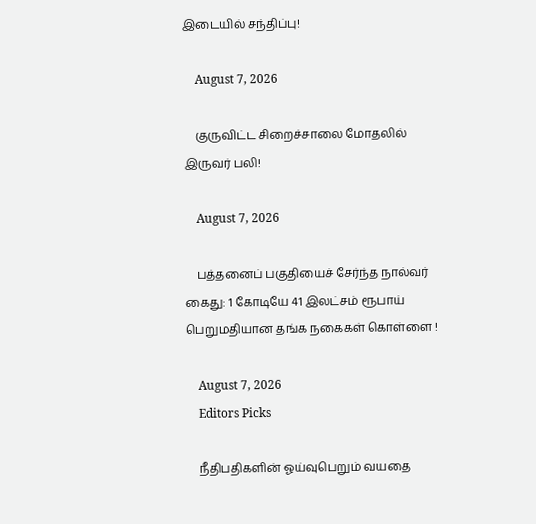இடையில் சந்திப்பு!

    August 7, 2026

    குருவிட்ட சிறைச்சாலை மோதலில் இருவர் பலி!

    August 7, 2026

    பத்தனைப் பகுதியைச் சேர்ந்த நால்வர் கைது: 1 கோடியே 41 இலட்சம் ரூபாய் பெறுமதியான தங்க நகைகள் கொள்ளை !

    August 7, 2026
    Editors Picks

    நீதிபதிகளின் ஓய்வுபெறும் வயதை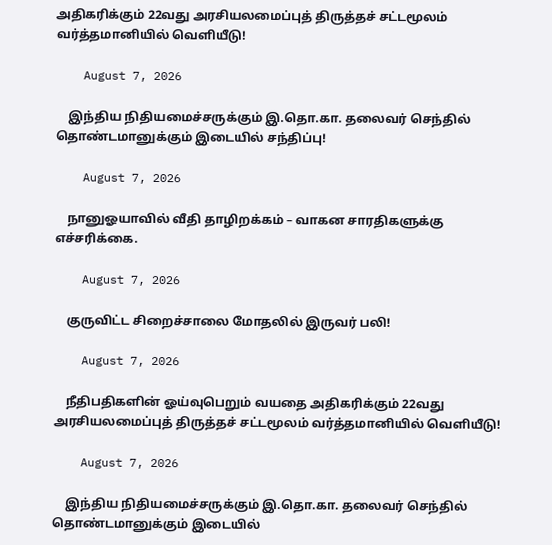அதிகரிக்கும் 22வது அரசியலமைப்புத் திருத்தச் சட்டமூலம் வர்த்தமானியில் வெளியீடு!

    August 7, 2026

    இந்திய நிதியமைச்சருக்கும் இ.தொ.கா. தலைவர் செந்தில் தொண்டமானுக்கும் இடையில் சந்திப்பு!

    August 7, 2026

    நானுஓயாவில் வீதி தாழிறக்கம் – வாகன சாரதிகளுக்கு எச்சரிக்கை.

    August 7, 2026

    குருவிட்ட சிறைச்சாலை மோதலில் இருவர் பலி!

    August 7, 2026

    நீதிபதிகளின் ஓய்வுபெறும் வயதை அதிகரிக்கும் 22வது அரசியலமைப்புத் திருத்தச் சட்டமூலம் வர்த்தமானியில் வெளியீடு!

    August 7, 2026

    இந்திய நிதியமைச்சருக்கும் இ.தொ.கா. தலைவர் செந்தில் தொண்டமானுக்கும் இடையில்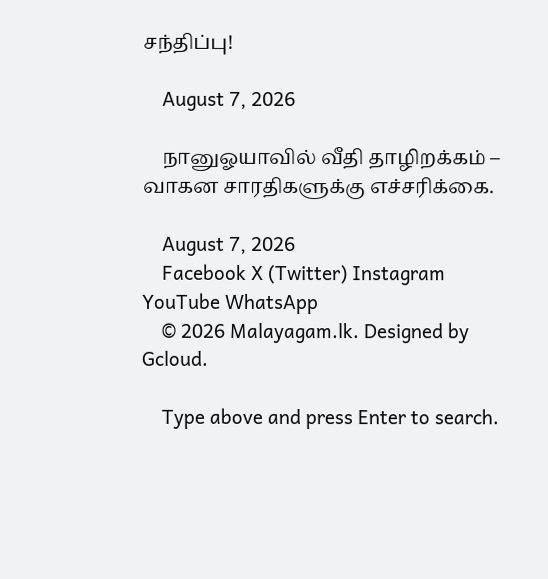சந்திப்பு!

    August 7, 2026

    நானுஓயாவில் வீதி தாழிறக்கம் – வாகன சாரதிகளுக்கு எச்சரிக்கை.

    August 7, 2026
    Facebook X (Twitter) Instagram YouTube WhatsApp
    © 2026 Malayagam.lk. Designed by Gcloud.

    Type above and press Enter to search.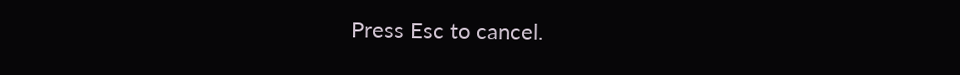Press Esc to cancel.